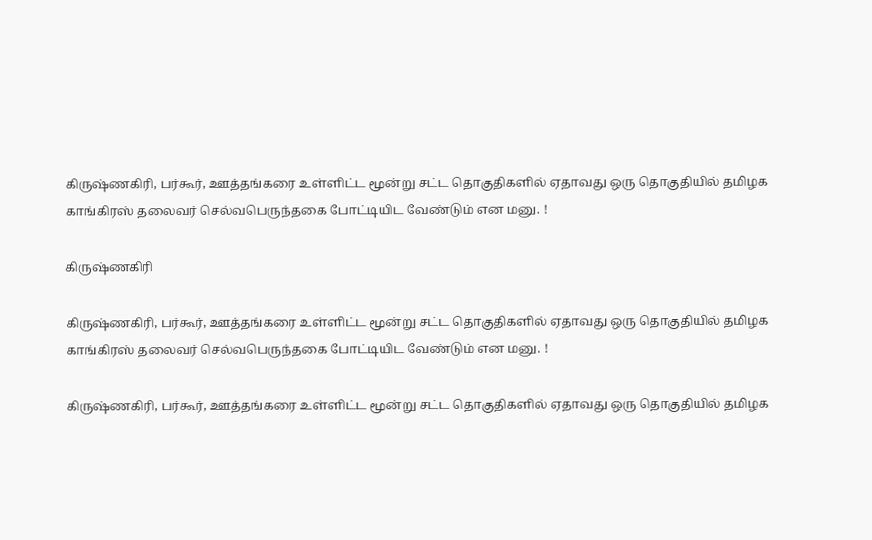கிருஷ்ணகிரி, பர்கூர், ஊத்தங்கரை உள்ளிட்ட மூன்று சட்ட தொகுதிகளில் ஏதாவது ஒரு தொகுதியில் தமிழக காங்கிரஸ் தலைவர் செல்வபெருந்தகை போட்டியிட வேண்டும் என மனு. !

கிருஷ்ணகிரி

கிருஷ்ணகிரி, பர்கூர், ஊத்தங்கரை உள்ளிட்ட மூன்று சட்ட தொகுதிகளில் ஏதாவது ஒரு தொகுதியில் தமிழக காங்கிரஸ் தலைவர் செல்வபெருந்தகை போட்டியிட வேண்டும் என மனு. !

கிருஷ்ணகிரி, பர்கூர், ஊத்தங்கரை உள்ளிட்ட மூன்று சட்ட தொகுதிகளில் ஏதாவது ஒரு தொகுதியில் தமிழக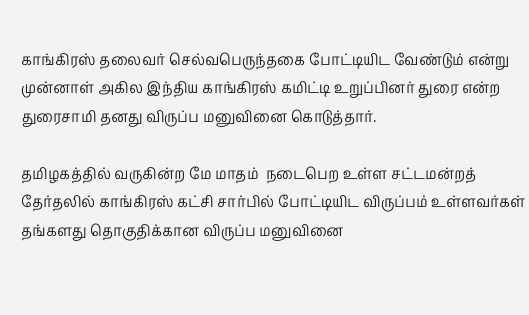காங்கிரஸ் தலைவர் செல்வபெருந்தகை போட்டியிட வேண்டும் என்று முன்னாள் அகில இந்திய காங்கிரஸ் கமிட்டி உறுப்பினர் துரை என்ற துரைசாமி தனது விருப்ப மனுவினை கொடுத்தார்.

தமிழகத்தில் வருகின்ற மே மாதம்  நடைபெற உள்ள சட்டமன்றத் தேர்தலில் காங்கிரஸ் கட்சி சார்பில் போட்டியிட விருப்பம் உள்ளவர்கள் தங்களது தொகுதிக்கான விருப்ப மனுவினை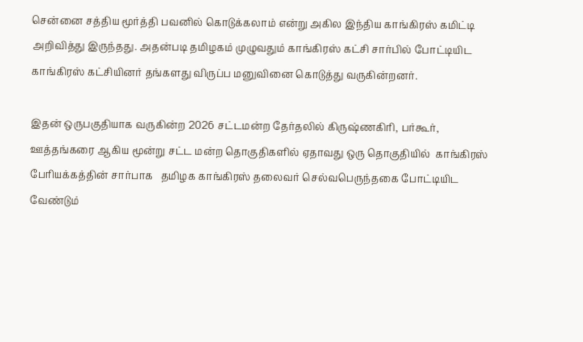சென்னை சத்திய மூர்த்தி பவனில் கொடுக்கலாம் என்று அகில இந்திய காங்கிரஸ் கமிட்டி அறிவித்து இருந்தது. அதன்படி தமிழகம் முழுவதும் காங்கிரஸ் கட்சி சார்பில் போட்டியிட  காங்கிரஸ் கட்சியினர் தங்களது விருப்ப மனுவினை கொடுத்து வருகின்றனர்.

இதன் ஒருபகுதியாக வருகின்ற 2026 சட்டமன்ற தேர்தலில் கிருஷ்ணகிரி, பர்கூர், ஊத்தங்கரை ஆகிய மூன்று சட்ட மன்ற தொகுதிகளில் ஏதாவது ஒரு தொகுதியில்  காங்கிரஸ் பேரியக்கத்தின் சார்பாக   தமிழக காங்கிரஸ் தலைவர் செல்வபெருந்தகை போட்டியிட வேண்டும்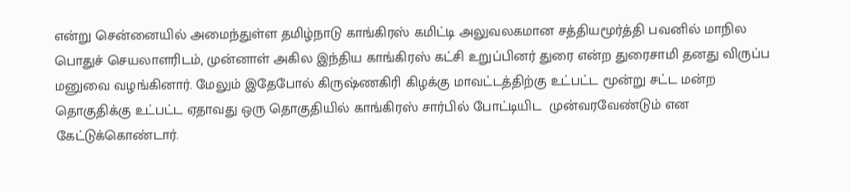என்று சென்னையில் அமைந்துள்ள தமிழ்நாடு காங்கிரஸ் கமிட்டி அலுவலகமான சத்தியமூர்த்தி பவனில் மாநில பொதுச் செயலாளரிடம், முன்னாள் அகில இந்திய காங்கிரஸ் கட்சி உறுப்பினர் துரை என்ற துரைசாமி தனது விருப்ப மனுவை வழங்கினார். மேலும் இதேபோல் கிருஷ்ணகிரி கிழக்கு மாவட்டத்திற்கு உட்பட்ட மூன்று சட்ட மன்ற தொகுதிக்கு உட்பட்ட ஏதாவது ஒரு தொகுதியில் காங்கிரஸ் சார்பில் போட்டியிட  முன்வரவேண்டும் என கேட்டுக்கொண்டார்.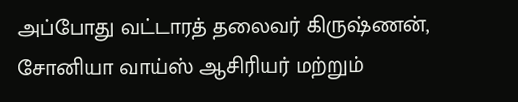அப்போது வட்டாரத் தலைவர் கிருஷ்ணன், சோனியா வாய்ஸ் ஆசிரியர் மற்றும்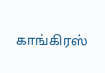காங்கிரஸ்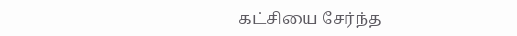கட்சியை சேர்ந்த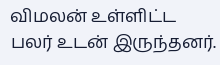விமலன் உள்ளிட்ட பலர் உடன் இருந்தனர்.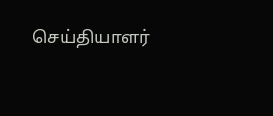செய்தியாளர்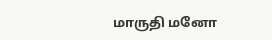மாருதி மனோ